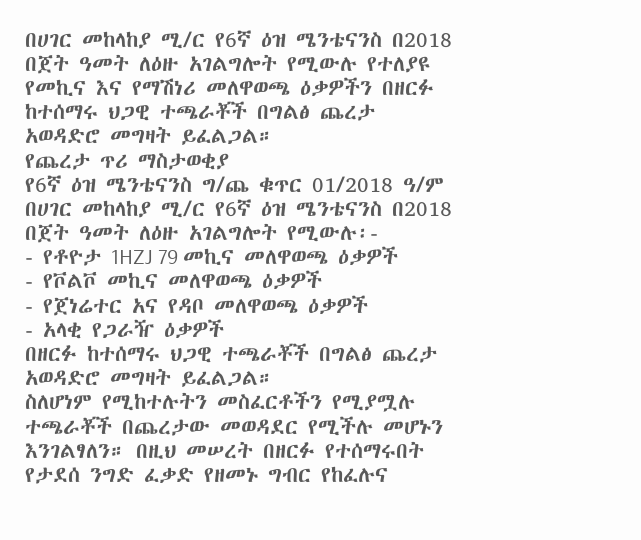በሀገር መከላከያ ሚ/ር የ6ኛ ዕዝ ሜንቴናንስ በ2018 በጀት ዓመት ለዕዙ አገልግሎት የሚውሉ የተለያዩ የመኪና እና የማሽነሪ መለዋወጫ ዕቃዎችን በዘርፉ ከተሰማሩ ህጋዊ ተጫራቾች በግልፅ ጨረታ አወዳድሮ መግዛት ይፈልጋል።
የጨረታ ጥሪ ማስታወቂያ
የ6ኛ ዕዝ ሜንቴናንስ ግ/ጨ ቁጥር 01/2018 ዓ/ም
በሀገር መከላከያ ሚ/ር የ6ኛ ዕዝ ሜንቴናንስ በ2018 በጀት ዓመት ለዕዙ አገልግሎት የሚውሉ፡-
- የቶዮታ 1HZJ 79 መኪና መለዋወጫ ዕቃዎች
- የቮልቮ መኪና መለዋወጫ ዕቃዎች
- የጀነሬተር አና የዳቦ መለዋወጫ ዕቃዎች
- አላቂ የጋራዥ ዕቃዎች
በዘርፉ ከተሰማሩ ህጋዊ ተጫራቾች በግልፅ ጨረታ አወዳድሮ መግዛት ይፈልጋል።
ስለሆነም የሚከተሉትን መስፈርቶችን የሚያሟሉ ተጫራቾች በጨረታው መወዳደር የሚችሉ መሆኑን እንገልፃለን። በዚህ መሠረት በዘርፉ የተሰማሩበት የታደሰ ንግድ ፈቃድ የዘመኑ ግብር የከፈሉና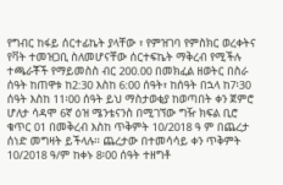የግብር ከፋይ ሰርተፊኬት ያላቸው ፣ የምዝገባ የምስክር ወረቀትና የቫት ተመዝጋቢ ስለመሆናቸው ሰርተፍኬት ማቅረብ የሚችሉ ተጫራቾች የማይመስስ ብር 200.00 በመክፈል ዘወትር በስራ ሰዓት ከጠዋቱ ከ2:30 እስከ 6:00 ሰዓት፣ ከሰዓት በኋላ ከ7፡30 ሰዓት እስከ 11፡00 ሰዓት ይህ ማስታወቂያ ከወጣበት ቀን ጀምሮ ሆለታ ሳዳሞ 6ኛ ዕዝ ሜንቴናንስ በሚገኘው ግዥ ክፍል ቢሮ ቁጥር 01 በመቅረብ እስከ ጥቅምት 10/2018 ዓ ም በጨረታ ሰነድ መግዛት ይችላሉ፡፡ ጨረታው በተመሳሳይ ቀን ጥቅምት 10/2018 ዓ/ም ከቀኑ 8፡00 ሰዓት ተዘግቶ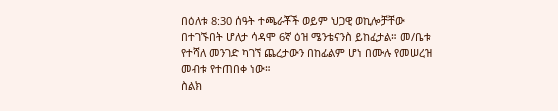በዕለቱ 8:30 ሰዓት ተጫራቾች ወይም ህጋዊ ወኪሎቻቸው በተገኙበት ሆለታ ሳዳሞ 6ኛ ዕዝ ሜንቴናንስ ይከፈታል። መ/ቤቱ የተሻለ መንገድ ካገኘ ጨረታውን በከፊልም ሆነ በሙሉ የመሠረዝ መብቱ የተጠበቀ ነው።
ስልክ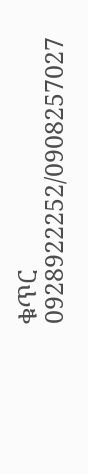ቁጥር 0928922252/0908257027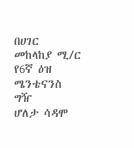በሀገር መከላከያ ሚ/ር የ6ኛ ዕዝ ሜንቴናንስ ግዥ
ሆለታ ሳዳሞ